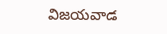విజయవాడ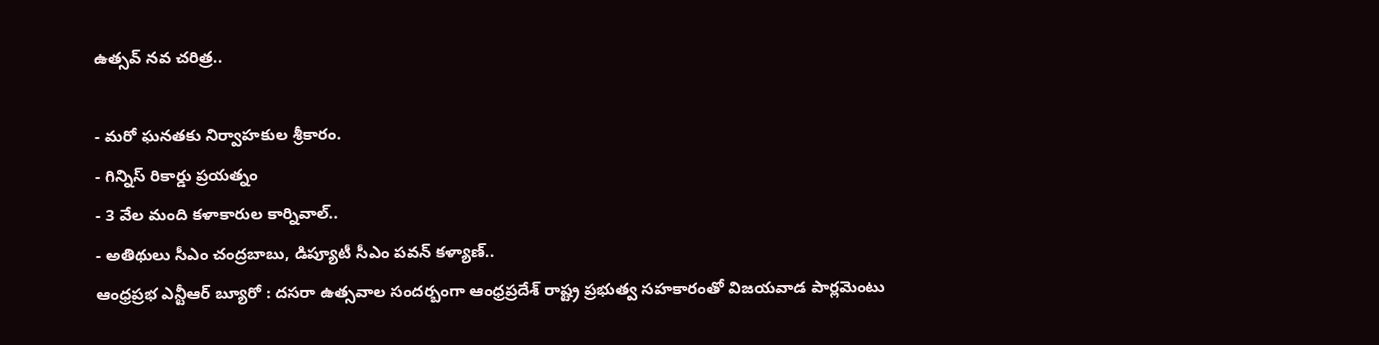ఉత్సవ్ నవ చరిత్ర..

- మరో ఘనతకు నిర్వాహకుల శ్రీకారం.
- గిన్నిస్ రికార్డు ప్రయత్నం
- 3 వేల మంది కళాకారుల కార్నివాల్..
- అతిథులు సీఎం చంద్రబాబు, డిప్యూటీ సీఎం పవన్ కళ్యాణ్..
ఆంధ్రప్రభ ఎన్టీఆర్ బ్యూరో : దసరా ఉత్సవాల సందర్బంగా ఆంధ్రప్రదేశ్ రాష్ట్ర ప్రభుత్వ సహకారంతో విజయవాడ పార్లమెంటు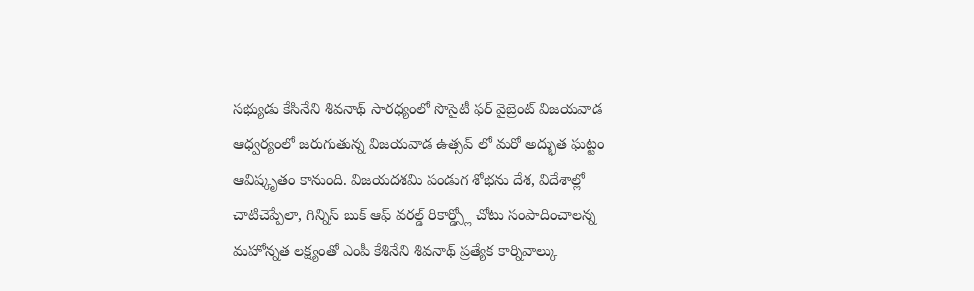సభ్యుడు కేసినేని శివనాథ్ సారధ్యంలో సొసైటీ ఫర్ వైబ్రెంట్ విజయవాడ ఆధ్వర్యంలో జరుగుతున్న విజయవాడ ఉత్సవ్ లో మరో అద్భుత ఘట్టం ఆవిష్కృతం కానుంది. విజయదశమి పండుగ శోభను దేశ, విదేశాల్లో చాటిచెప్పేలా, గిన్నిస్ బుక్ ఆఫ్ వరల్డ్ రికార్డ్స్లో చోటు సంపాదించాలన్న మహోన్నత లక్ష్యంతో ఎంపీ కేశినేని శివనాథ్ ప్రత్యేక కార్నివాల్కు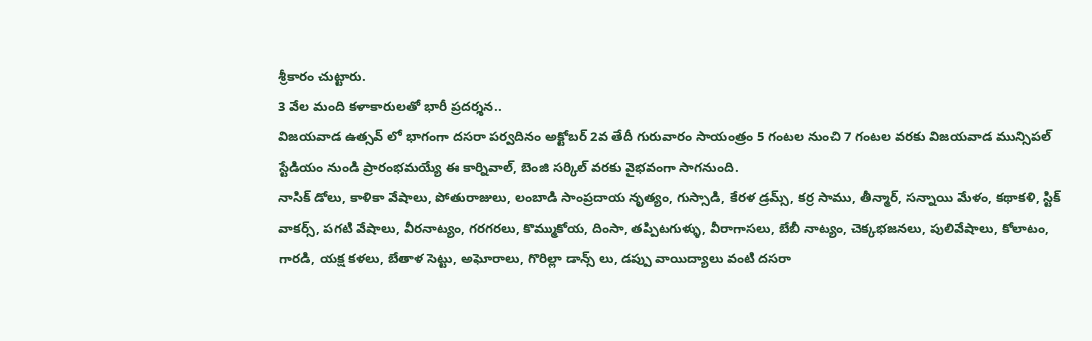శ్రీకారం చుట్టారు.
3 వేల మంది కళాకారులతో భారీ ప్రదర్శన..
విజయవాడ ఉత్సవ్ లో భాగంగా దసరా పర్వదినం అక్టోబర్ 2వ తేదీ గురువారం సాయంత్రం 5 గంటల నుంచి 7 గంటల వరకు విజయవాడ మున్సిపల్ స్టేడియం నుండి ప్రారంభమయ్యే ఈ కార్నివాల్, బెంజి సర్కిల్ వరకు వైభవంగా సాగనుంది.
నాసిక్ డోలు, కాళికా వేషాలు, పోతురాజులు, లంబాడి సాంప్రదాయ నృత్యం, గుస్సాడి, కేరళ డ్రమ్స్, కర్ర సాము, తీన్మార్, సన్నాయి మేళం, కథాకళి, స్టిక్ వాకర్స్, పగటి వేషాలు, వీరనాట్యం, గరగరలు, కొమ్ముకోయ, దింసా, తప్పిటగుళ్ళు, వీరాగాసలు, బేబీ నాట్యం, చెక్కభజనలు, పులివేషాలు, కోలాటం, గారడి, యక్ష కళలు, బేతాళ సెట్టు, అఘోరాలు, గొరిల్లా డాన్స్ లు, డప్పు వాయిద్యాలు వంటి దసరా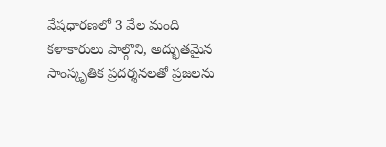వేషధారణలో 3 వేల మంది కళాకారులు పాల్గొని, అద్భుతమైన సాంస్కృతిక ప్రదర్శనలతో ప్రజలను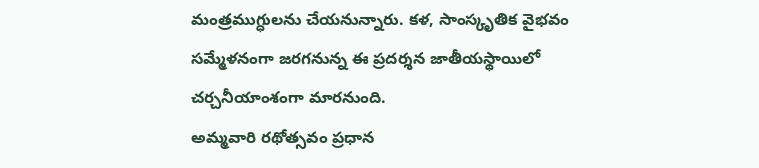మంత్రముగ్ధులను చేయనున్నారు. కళ, సాంస్కృతిక వైభవం సమ్మేళనంగా జరగనున్న ఈ ప్రదర్శన జాతీయస్థాయిలో చర్చనీయాంశంగా మారనుంది.
అమ్మవారి రథోత్సవం ప్రధాన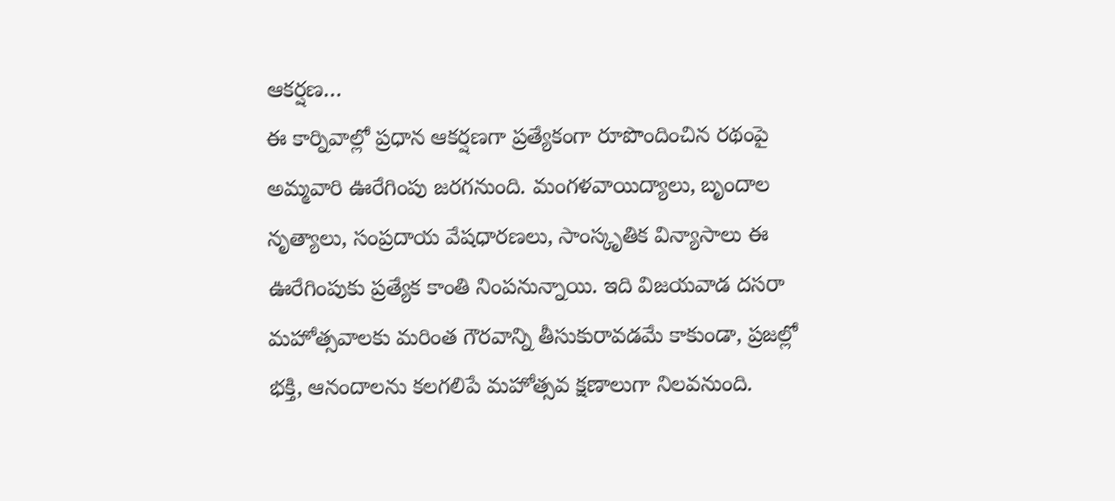ఆకర్షణ…
ఈ కార్నివాల్లో ప్రధాన ఆకర్షణగా ప్రత్యేకంగా రూపొందించిన రథంపై అమ్మవారి ఊరేగింపు జరగనుంది. మంగళవాయిద్యాలు, బృందాల నృత్యాలు, సంప్రదాయ వేషధారణలు, సాంస్కృతిక విన్యాసాలు ఈ ఊరేగింపుకు ప్రత్యేక కాంతి నింపనున్నాయి. ఇది విజయవాడ దసరా మహోత్సవాలకు మరింత గౌరవాన్ని తీసుకురావడమే కాకుండా, ప్రజల్లో భక్తి, ఆనందాలను కలగలిపే మహోత్సవ క్షణాలుగా నిలవనుంది.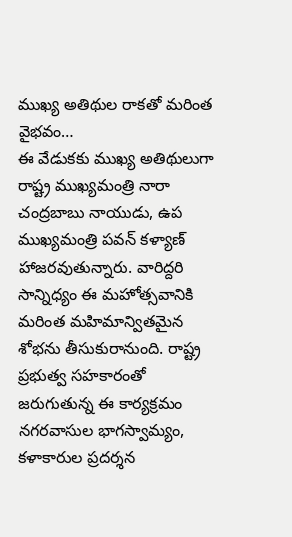ముఖ్య అతిథుల రాకతో మరింత వైభవం…
ఈ వేడుకకు ముఖ్య అతిథులుగా రాష్ట్ర ముఖ్యమంత్రి నారా చంద్రబాబు నాయుడు, ఉప ముఖ్యమంత్రి పవన్ కళ్యాణ్ హాజరవుతున్నారు. వారిద్దరి సాన్నిధ్యం ఈ మహోత్సవానికి మరింత మహిమాన్వితమైన శోభను తీసుకురానుంది. రాష్ట్ర ప్రభుత్వ సహకారంతో జరుగుతున్న ఈ కార్యక్రమం నగరవాసుల భాగస్వామ్యం, కళాకారుల ప్రదర్శన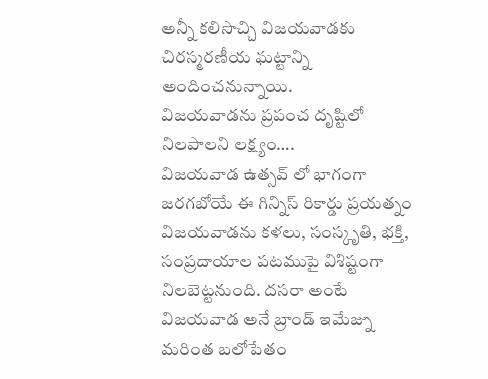అన్నీ కలిసొచ్చి విజయవాడకు చిరస్మరణీయ ఘట్టాన్ని అందించనున్నాయి.
విజయవాడను ప్రపంచ దృష్టిలో నిలపాలని లక్ష్యం….
విజయవాడ ఉత్సవ్ లో భాగంగా జరగబోయే ఈ గిన్నిస్ రికార్డు ప్రయత్నం విజయవాడను కళలు, సంస్కృతి, భక్తి, సంప్రదాయాల పటముపై విశిష్టంగా నిలబెట్టనుంది. దసరా అంటే విజయవాడ అనే బ్రాండ్ ఇమేజ్ను మరింత బలోపేతం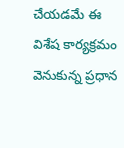చేయడమే ఈ విశేష కార్యక్రమం వెనుకున్న ప్రధాన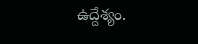ఉద్దేశ్యం.